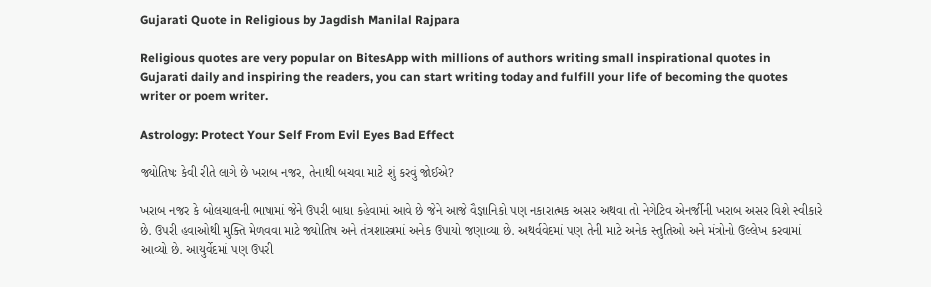Gujarati Quote in Religious by Jagdish Manilal Rajpara

Religious quotes are very popular on BitesApp with millions of authors writing small inspirational quotes in Gujarati daily and inspiring the readers, you can start writing today and fulfill your life of becoming the quotes writer or poem writer.

Astrology: Protect Your Self From Evil Eyes Bad Effect

જ્યોતિષઃ કેવી રીતે લાગે છે ખરાબ નજર, તેનાથી બચવા માટે શું કરવું જોઈએ?

ખરાબ નજર કે બોલચાલની ભાષામાં જેને ઉપરી બાધા કહેવામાં આવે છે જેને આજે વૈજ્ઞાનિકો પણ નકારાત્મક અસર અથવા તો નેગેટિવ એનર્જીની ખરાબ અસર વિશે સ્વીકારે છે. ઉપરી હવાઓથી મુક્તિ મેળવવા માટે જ્યોતિષ અને તંત્રશાસ્ત્રમાં અનેક ઉપાયો જણાવ્યા છે. અથર્વવેદમાં પણ તેની માટે અનેક સ્તુતિઓ અને મંત્રોનો ઉલ્લેખ કરવામાં આવ્યો છે. આયુર્વેદમાં પણ ઉપરી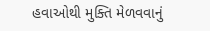હવાઓથી મુક્તિ મેળવવાનું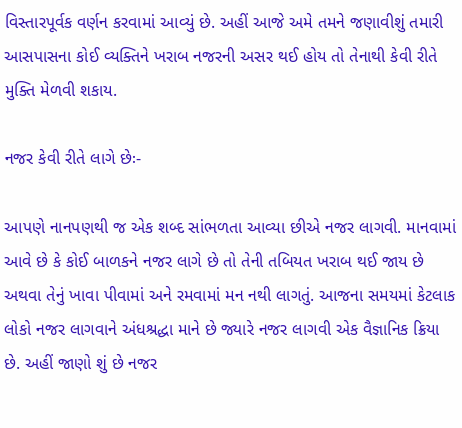વિસ્તારપૂર્વક વર્ણન કરવામાં આવ્યું છે. અહીં આજે અમે તમને જણાવીશું તમારી આસપાસના કોઈ વ્યક્તિને ખરાબ નજરની અસર થઈ હોય તો તેનાથી કેવી રીતે મુક્તિ મેળવી શકાય.

નજર કેવી રીતે લાગે છેઃ-

આપણે નાનપણથી જ એક શબ્દ સાંભળતા આવ્યા છીએ નજર લાગવી. માનવામાં આવે છે કે કોઈ બાળકને નજર લાગે છે તો તેની તબિયત ખરાબ થઈ જાય છે અથવા તેનું ખાવા પીવામાં અને રમવામાં મન નથી લાગતું. આજના સમયમાં કેટલાક લોકો નજર લાગવાને અંધશ્રદ્ધા માને છે જ્યારે નજર લાગવી એક વૈજ્ઞાનિક ક્રિયા છે. અહીં જાણો શું છે નજર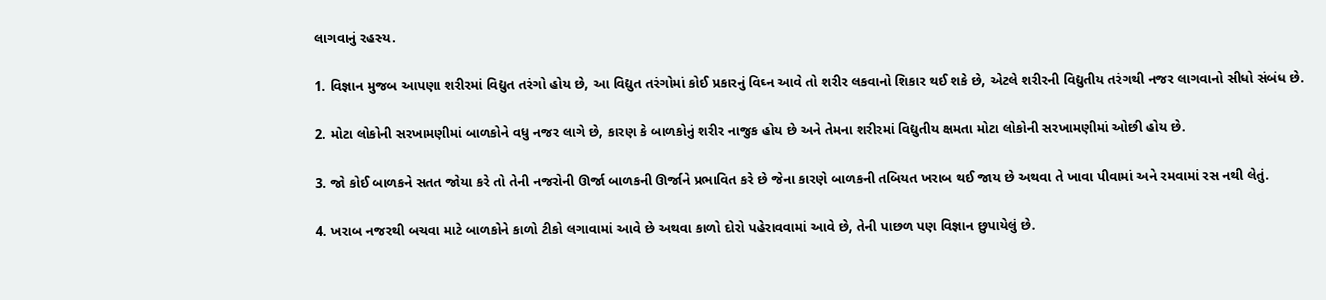લાગવાનું રહસ્ય.

1. વિજ્ઞાન મુજબ આપણા શરીરમાં વિદ્યુત તરંગો હોય છે, આ વિદ્યુત તરંગોમાં કોઈ પ્રકારનું વિઘ્ન આવે તો શરીર લકવાનો શિકાર થઈ શકે છે, એટલે શરીરની વિદ્યુતીય તરંગથી નજર લાગવાનો સીધો સંબંધ છે.

2. મોટા લોકોની સરખામણીમાં બાળકોને વધુ નજર લાગે છે, કારણ કે બાળકોનું શરીર નાજુક હોય છે અને તેમના શરીરમાં વિદ્યુતીય ક્ષમતા મોટા લોકોની સરખામણીમાં ઓછી હોય છે.

3. જો કોઈ બાળકને સતત જોયા કરે તો તેની નજરોની ઊર્જા બાળકની ઊર્જાને પ્રભાવિત કરે છે જેના કારણે બાળકની તબિયત ખરાબ થઈ જાય છે અથવા તે ખાવા પીવામાં અને રમવામાં રસ નથી લેતું.

4. ખરાબ નજરથી બચવા માટે બાળકોને કાળો ટીકો લગાવામાં આવે છે અથવા કાળો દોરો પહેરાવવામાં આવે છે, તેની પાછળ પણ વિજ્ઞાન છુપાયેલું છે.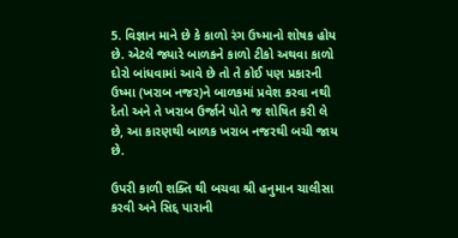5. વિજ્ઞાન માને છે કે કાળો રંગ ઉષ્માનો શોષક હોય છે. એટલે જ્યારે બાળકને કાળો ટીકો અથવા કાળો દોરો બાંધવામાં આવે છે તો તે કોઈ પણ પ્રકારની ઉષ્મા (ખરાબ નજર)ને બાળકમાં પ્રવેશ કરવા નથી દેતો અને તે ખરાબ ઉર્જાને પોતે જ શોષિત કરી લે છે, આ કારણથી બાળક ખરાબ નજરથી બચી જાય છે.

ઉપરી કાળી શક્તિ થી બચવા શ્રી હનુમાન ચાલીસા કરવી અને સિદ્દ પારાની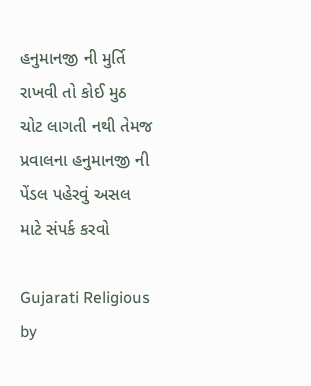હનુમાનજી ની મુર્તિ રાખવી તો કોઈ મુઠ ચોટ લાગતી નથી તેમજ પ્રવાલના હનુમાનજી ની પેંડલ પહેરવું અસલ માટે સંપર્ક કરવો

Gujarati Religious by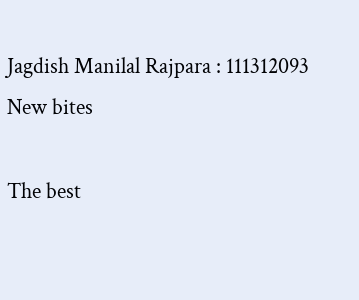Jagdish Manilal Rajpara : 111312093
New bites

The best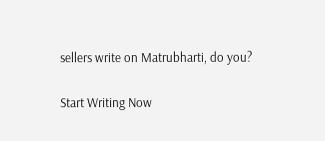sellers write on Matrubharti, do you?

Start Writing Now